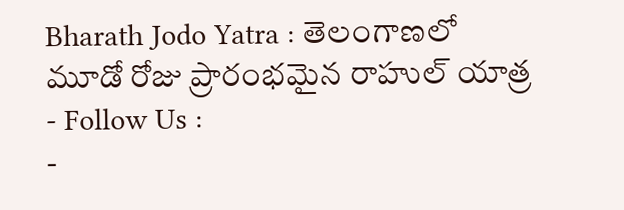Bharath Jodo Yatra : తెలంగాణలో మూడో రోజు ప్రారంభమైన రాహుల్ యాత్ర
- Follow Us :
-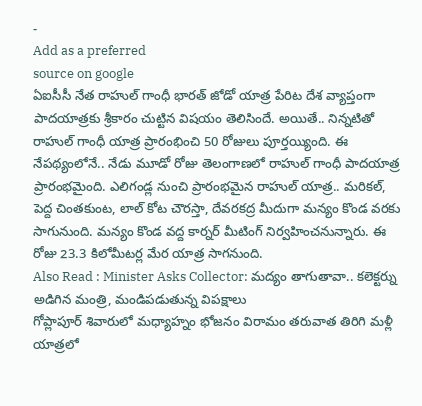-
Add as a preferred
source on google
ఏఐసీసీ నేత రాహుల్ గాంధీ భారత్ జోడో యాత్ర పేరిట దేశ వ్యాప్తంగా పాదయాత్రకు శ్రీకారం చుట్టిన విషయం తెలిసిందే. అయితే.. నిన్నటితో రాహుల్ గాంధీ యాత్ర ప్రారంభించి 50 రోజులు పూర్తయ్యింది. ఈ నేపథ్యంలోనే.. నేడు మూడో రోజు తెలంగాణలో రాహుల్ గాంధీ పాదయాత్ర ప్రారంభమైంది. ఎలిగండ్ల నుంచి ప్రారంభమైన రాహుల్ యాత్ర.. మరికల్, పెద్ద చింతకుంట, లాల్ కోట చౌరస్తా, దేవరకద్ర మీదుగా మన్యం కొండ వరకు సాగునుంది. మన్యం కొండ వద్ద కార్నర్ మీటింగ్ నిర్వహించనున్నారు. ఈ రోజు 23.3 కిలోమీటర్ల మేర యాత్ర సాగనుంది.
Also Read : Minister Asks Collector: మద్యం తాగుతావా.. కలెక్టర్ను అడిగిన మంత్రి, మండిపడుతున్న విపక్షాలు
గోప్లాపూర్ శివారులో మధ్యాహ్నం భోజనం విరామం తరువాత తిరిగి మళ్లీ యాత్రలో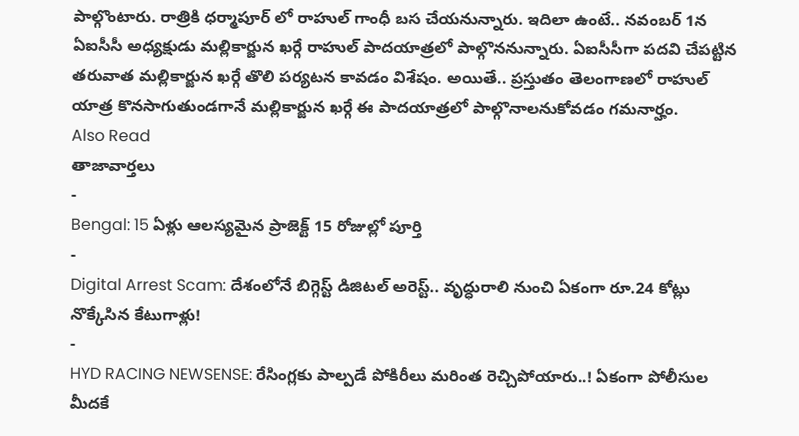పాల్గొంటారు. రాత్రికి ధర్మాపూర్ లో రాహుల్ గాంధీ బస చేయనున్నారు. ఇదిలా ఉంటే.. నవంబర్ 1న ఏఐసీసీ అధ్యక్షుడు మల్లికార్జున ఖర్గే రాహుల్ పాదయాత్రలో పాల్గొననున్నారు. ఏఐసీసీగా పదవి చేపట్టిన తరువాత మల్లికార్జున ఖర్గే తొలి పర్యటన కావడం విశేషం. అయితే.. ప్రస్తుతం తెలంగాణలో రాహుల్ యాత్ర కొనసాగుతుండగానే మల్లికార్జున ఖర్గే ఈ పాదయాత్రలో పాల్గొనాలనుకోవడం గమనార్హం.
Also Read
తాజావార్తలు
-
Bengal: 15 ఏళ్లు ఆలస్యమైన ప్రాజెక్ట్ 15 రోజుల్లో పూర్తి
-
Digital Arrest Scam: దేశంలోనే బిగ్గెస్ట్ డిజిటల్ అరెస్ట్.. వృద్ధురాలి నుంచి ఏకంగా రూ.24 కోట్లు నొక్కేసిన కేటుగాళ్లు!
-
HYD RACING NEWSENSE: రేసింగ్లకు పాల్పడే పోకిరీలు మరింత రెచ్చిపోయారు..! ఏకంగా పోలీసుల మీదకే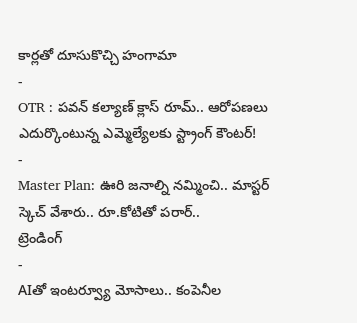కార్లతో దూసుకొచ్చి హంగామా
-
OTR : పవన్ కల్యాణ్ క్లాస్ రూమ్.. ఆరోపణలు ఎదుర్కొంటున్న ఎమ్మెల్యేలకు స్ట్రాంగ్ కౌంటర్!
-
Master Plan: ఊరి జనాల్ని నమ్మించి.. మాస్టర్ స్కెచ్ వేశారు.. రూ.కోటితో పరార్..
ట్రెండింగ్
-
AIతో ఇంటర్వ్యూ మోసాలు.. కంపెనీల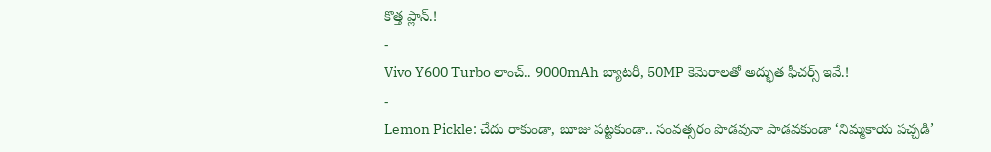కొత్త ప్లాన్.!
-
Vivo Y600 Turbo లాంచ్.. 9000mAh బ్యాటరీ, 50MP కెమెరాలతో అద్భుత ఫీచర్స్ ఇవే.!
-
Lemon Pickle: చేదు రాకుండా, బూజు పట్టకుండా.. సంవత్సరం పొడవునా పాడవకుండా ‘నిమ్మకాయ పచ్చడి’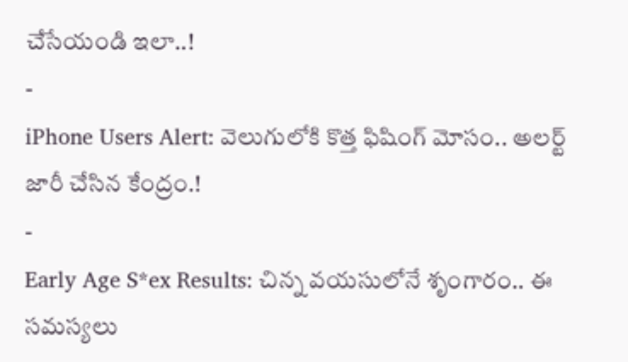చేసేయండి ఇలా..!
-
iPhone Users Alert: వెలుగులోకి కొత్త ఫిషింగ్ మోసం.. అలర్ట్ జారీ చేసిన కేంద్రం.!
-
Early Age S*ex Results: చిన్న వయసులోనే శృంగారం.. ఈ సమస్యలు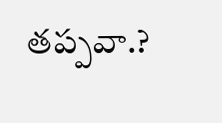తప్పవా.?